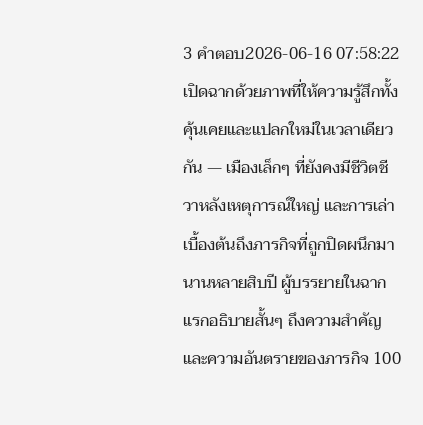3 คำตอบ2026-06-16 07:58:22
เปิดฉากด้วยภาพที่ให้ความรู้สึกทั้งคุ้นเคยและแปลกใหม่ในเวลาเดียวกัน — เมืองเล็กๆ ที่ยังคงมีชีวิตชีวาหลังเหตุการณ์ใหญ่ และการเล่าเบื้องต้นถึงภารกิจที่ถูกปิดผนึกมานานหลายสิบปี ผู้บรรยายในฉากแรกอธิบายสั้นๆ ถึงความสำคัญและความอันตรายของภารกิจ 100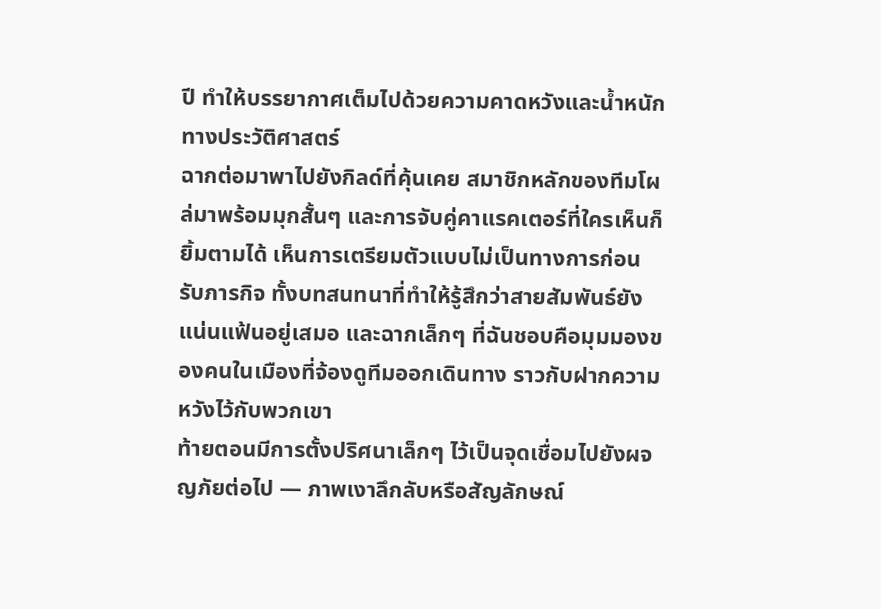ปี ทำให้บรรยากาศเต็มไปด้วยความคาดหวังและน้ำหนักทางประวัติศาสตร์
ฉากต่อมาพาไปยังกิลด์ที่คุ้นเคย สมาชิกหลักของทีมโผล่มาพร้อมมุกสั้นๆ และการจับคู่คาแรคเตอร์ที่ใครเห็นก็ยิ้มตามได้ เห็นการเตรียมตัวแบบไม่เป็นทางการก่อนรับภารกิจ ทั้งบทสนทนาที่ทำให้รู้สึกว่าสายสัมพันธ์ยังแน่นแฟ้นอยู่เสมอ และฉากเล็กๆ ที่ฉันชอบคือมุมมองของคนในเมืองที่จ้องดูทีมออกเดินทาง ราวกับฝากความหวังไว้กับพวกเขา
ท้ายตอนมีการตั้งปริศนาเล็กๆ ไว้เป็นจุดเชื่อมไปยังผจญภัยต่อไป — ภาพเงาลึกลับหรือสัญลักษณ์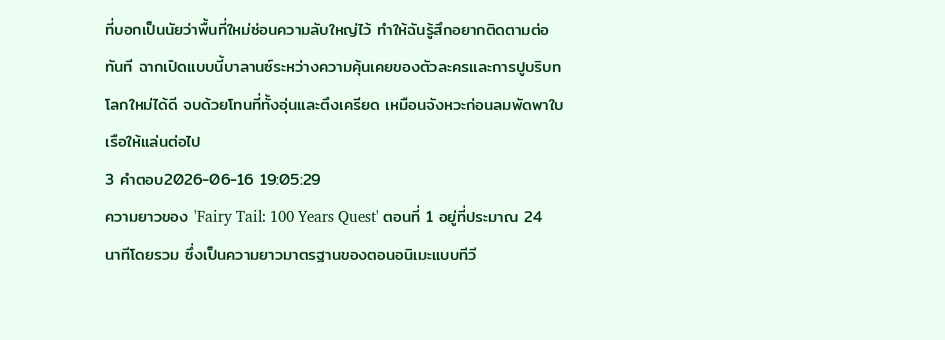ที่บอกเป็นนัยว่าพื้นที่ใหม่ซ่อนความลับใหญ่ไว้ ทำให้ฉันรู้สึกอยากติดตามต่อทันที ฉากเปิดแบบนี้บาลานซ์ระหว่างความคุ้นเคยของตัวละครและการปูบริบทโลกใหม่ได้ดี จบด้วยโทนที่ทั้งอุ่นและตึงเครียด เหมือนจังหวะก่อนลมพัดพาใบเรือให้แล่นต่อไป
3 คำตอบ2026-06-16 19:05:29
ความยาวของ 'Fairy Tail: 100 Years Quest' ตอนที่ 1 อยู่ที่ประมาณ 24 นาทีโดยรวม ซึ่งเป็นความยาวมาตรฐานของตอนอนิเมะแบบทีวี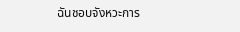ฉันชอบจังหวะการ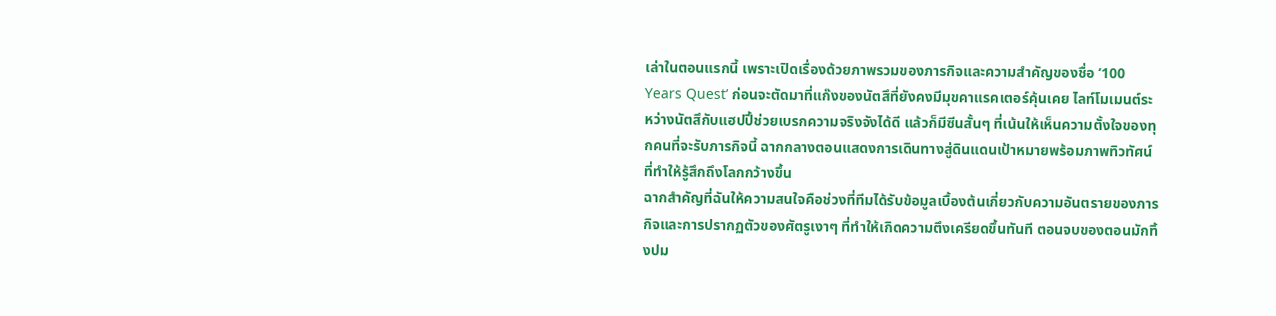เล่าในตอนแรกนี้ เพราะเปิดเรื่องด้วยภาพรวมของภารกิจและความสำคัญของชื่อ ‘100 Years Quest’ ก่อนจะตัดมาที่แก๊งของนัตสึที่ยังคงมีมุขคาแรคเตอร์คุ้นเคย ไลท์โมเมนต์ระหว่างนัตสึกับแฮปปี้ช่วยเบรกความจริงจังได้ดี แล้วก็มีซีนสั้นๆ ที่เน้นให้เห็นความตั้งใจของทุกคนที่จะรับภารกิจนี้ ฉากกลางตอนแสดงการเดินทางสู่ดินแดนเป้าหมายพร้อมภาพทิวทัศน์ที่ทำให้รู้สึกถึงโลกกว้างขึ้น
ฉากสำคัญที่ฉันให้ความสนใจคือช่วงที่ทีมได้รับข้อมูลเบื้องต้นเกี่ยวกับความอันตรายของภารกิจและการปรากฏตัวของศัตรูเงาๆ ที่ทำให้เกิดความตึงเครียดขึ้นทันที ตอนจบของตอนมักทิ้งปม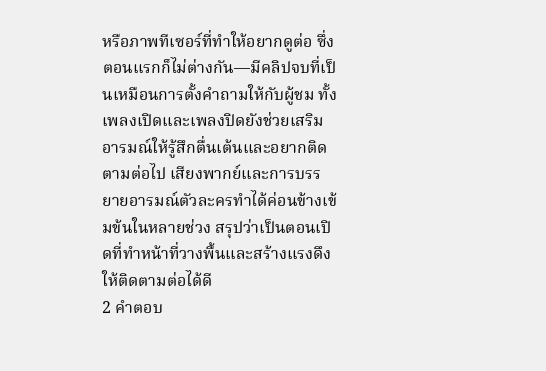หรือภาพทีเซอร์ที่ทำให้อยากดูต่อ ซึ่งตอนแรกก็ไม่ต่างกัน—มีคลิปจบที่เป็นเหมือนการตั้งคำถามให้กับผู้ชม ทั้งเพลงเปิดและเพลงปิดยังช่วยเสริมอารมณ์ให้รู้สึกตื่นเต้นและอยากติดตามต่อไป เสียงพากย์และการบรรยายอารมณ์ตัวละครทำได้ค่อนข้างเข้มข้นในหลายช่วง สรุปว่าเป็นตอนเปิดที่ทำหน้าที่วางพื้นและสร้างแรงดึงให้ติดตามต่อได้ดี
2 คำตอบ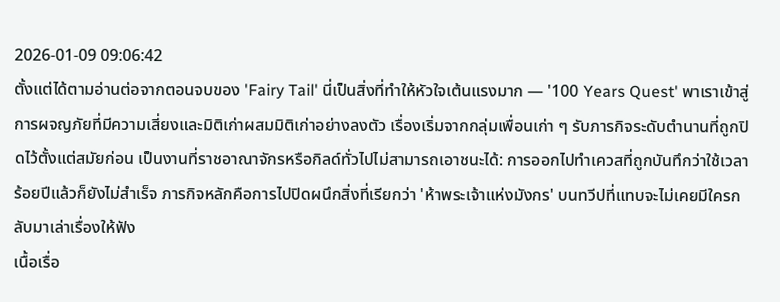2026-01-09 09:06:42
ตั้งแต่ได้ตามอ่านต่อจากตอนจบของ 'Fairy Tail' นี่เป็นสิ่งที่ทำให้หัวใจเต้นแรงมาก — '100 Years Quest' พาเราเข้าสู่การผจญภัยที่มีความเสี่ยงและมิติเก่าผสมมิติเก่าอย่างลงตัว เรื่องเริ่มจากกลุ่มเพื่อนเก่า ๆ รับภารกิจระดับตำนานที่ถูกปิดไว้ตั้งแต่สมัยก่อน เป็นงานที่ราชอาณาจักรหรือกิลด์ทั่วไปไม่สามารถเอาชนะได้: การออกไปทำเควสที่ถูกบันทึกว่าใช้เวลาร้อยปีแล้วก็ยังไม่สำเร็จ ภารกิจหลักคือการไปปิดผนึกสิ่งที่เรียกว่า 'ห้าพระเจ้าแห่งมังกร' บนทวีปที่แทบจะไม่เคยมีใครกลับมาเล่าเรื่องให้ฟัง
เนื้อเรื่อ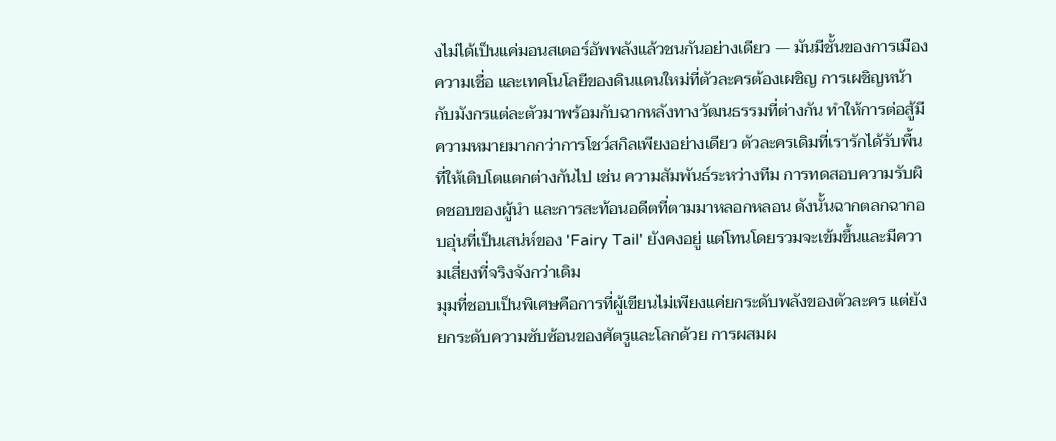งไม่ได้เป็นแค่มอนสเตอร์อัพพลังแล้วชนกันอย่างเดียว — มันมีชั้นของการเมือง ความเชื่อ และเทคโนโลยีของดินแดนใหม่ที่ตัวละครต้องเผชิญ การเผชิญหน้ากับมังกรแต่ละตัวมาพร้อมกับฉากหลังทางวัฒนธรรมที่ต่างกัน ทำให้การต่อสู้มีความหมายมากกว่าการโชว์สกิลเพียงอย่างเดียว ตัวละครเดิมที่เรารักได้รับพื้นที่ให้เติบโตแตกต่างกันไป เช่น ความสัมพันธ์ระหว่างทีม การทดสอบความรับผิดชอบของผู้นำ และการสะท้อนอดีตที่ตามมาหลอกหลอน ดังนั้นฉากตลกฉากอบอุ่นที่เป็นเสน่ห์ของ 'Fairy Tail' ยังคงอยู่ แต่โทนโดยรวมจะเข้มขึ้นและมีความเสี่ยงที่จริงจังกว่าเดิม
มุมที่ชอบเป็นพิเศษคือการที่ผู้เขียนไม่เพียงแค่ยกระดับพลังของตัวละคร แต่ยังยกระดับความซับซ้อนของศัตรูและโลกด้วย การผสมผ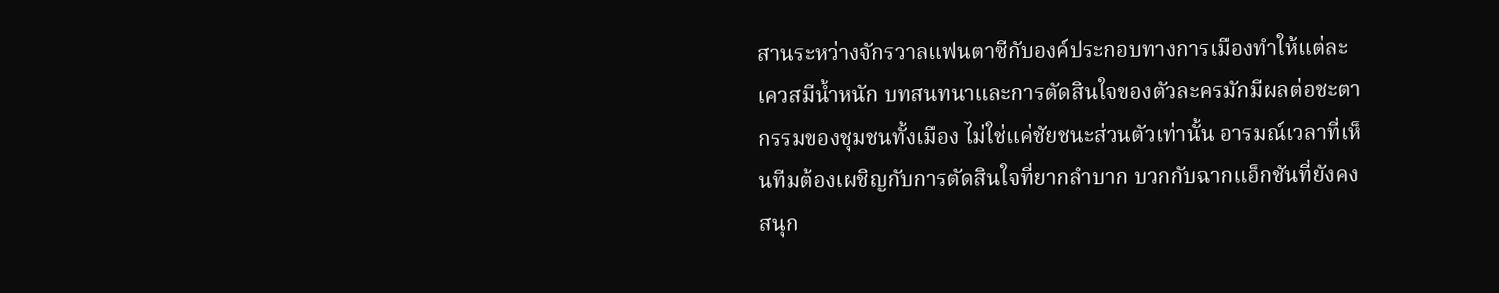สานระหว่างจักรวาลแฟนตาซีกับองค์ประกอบทางการเมืองทำให้แต่ละเควสมีน้ำหนัก บทสนทนาและการตัดสินใจของตัวละครมักมีผลต่อชะตากรรมของชุมชนทั้งเมือง ไม่ใช่แค่ชัยชนะส่วนตัวเท่านั้น อารมณ์เวลาที่เห็นทีมต้องเผชิญกับการตัดสินใจที่ยากลำบาก บวกกับฉากแอ็กชันที่ยังคงสนุก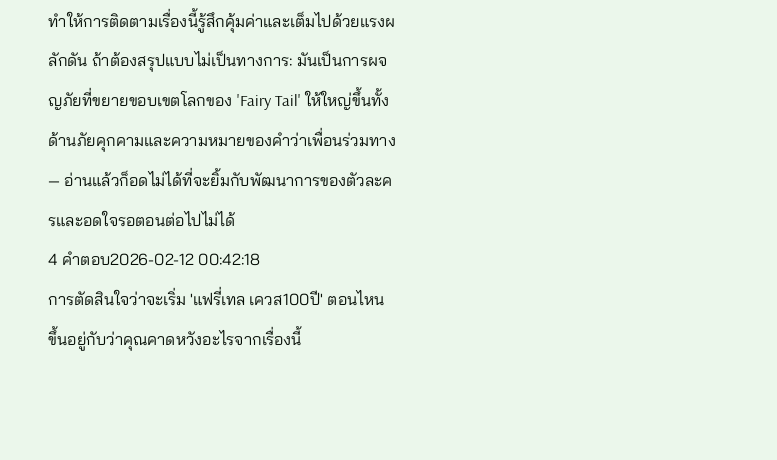ทำให้การติดตามเรื่องนี้รู้สึกคุ้มค่าและเต็มไปด้วยแรงผลักดัน ถ้าต้องสรุปแบบไม่เป็นทางการ: มันเป็นการผจญภัยที่ขยายขอบเขตโลกของ 'Fairy Tail' ให้ใหญ่ขึ้นทั้งด้านภัยคุกคามและความหมายของคำว่าเพื่อนร่วมทาง — อ่านแล้วก็อดไม่ได้ที่จะยิ้มกับพัฒนาการของตัวละครและอดใจรอตอนต่อไปไม่ได้
4 คำตอบ2026-02-12 00:42:18
การตัดสินใจว่าจะเริ่ม 'แฟรี่เทล เควส100ปี' ตอนไหน ขึ้นอยู่กับว่าคุณคาดหวังอะไรจากเรื่องนี้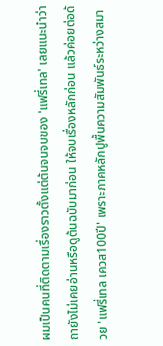ผมเป็นคนที่ติดตามเรื่องราวตั้งแต่ต้นจนจบของ 'แฟรี่เทล' เลยแนะนำว่า ถายังไม่เคยอ่านหรือดูต้นฉบับมาก่อน ให้จบเรื่องหลักก่อน แล้วค่อยต่อด้วย 'แฟรี่เทล เควส100ปี' เพราะภาคหลักปูพื้นความสัมพันธ์ระหว่างสมา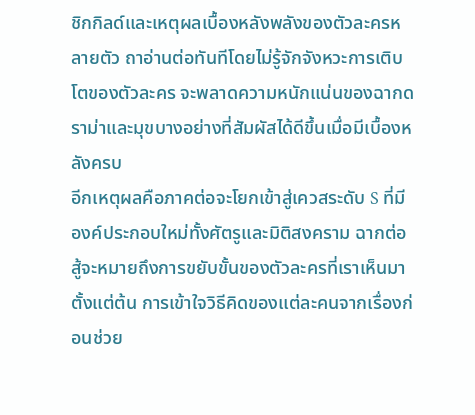ชิกกิลด์และเหตุผลเบื้องหลังพลังของตัวละครหลายตัว ถาอ่านต่อทันทีโดยไม่รู้จักจังหวะการเติบโตของตัวละคร จะพลาดความหนักแน่นของฉากดราม่าและมุขบางอย่างที่สัมผัสได้ดีขึ้นเมื่อมีเบื้องหลังครบ
อีกเหตุผลคือภาคต่อจะโยกเข้าสู่เควสระดับ S ที่มีองค์ประกอบใหม่ทั้งศัตรูและมิติสงคราม ฉากต่อสู้จะหมายถึงการขยับขั้นของตัวละครที่เราเห็นมาตั้งแต่ต้น การเข้าใจวิธีคิดของแต่ละคนจากเรื่องก่อนช่วย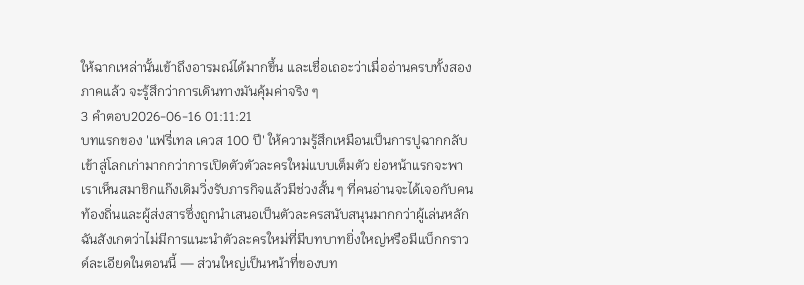ให้ฉากเหล่านั้นเข้าถึงอารมณ์ได้มากขึ้น และเชื่อเถอะว่าเมื่ออ่านครบทั้งสองภาคแล้ว จะรู้สึกว่าการเดินทางมันคุ้มค่าจริง ๆ
3 คำตอบ2026-06-16 01:11:21
บทแรกของ 'แฟรี่เทล เควส 100 ปี' ให้ความรู้สึกเหมือนเป็นการปูฉากกลับเข้าสู่โลกเก่ามากกว่าการเปิดตัวตัวละครใหม่แบบเต็มตัว ย่อหน้าแรกจะพาเราเห็นสมาชิกแก๊งเดิมวิ่งรับภารกิจแล้วมีช่วงสั้น ๆ ที่คนอ่านจะได้เจอกับคนท้องถิ่นและผู้ส่งสารซึ่งถูกนำเสนอเป็นตัวละครสนับสนุนมากกว่าผู้เล่นหลัก ฉันสังเกตว่าไม่มีการแนะนำตัวละครใหม่ที่มีบทบาทยิ่งใหญ่หรือมีแบ็กกราวด์ละเอียดในตอนนี้ — ส่วนใหญ่เป็นหน้าที่ของบท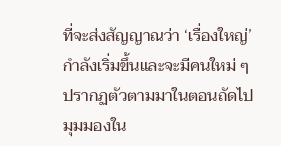ที่จะส่งสัญญาณว่า ‘เรื่องใหญ่’ กำลังเริ่มขึ้นและจะมีคนใหม่ ๆ ปรากฏตัวตามมาในตอนถัดไป
มุมมองใน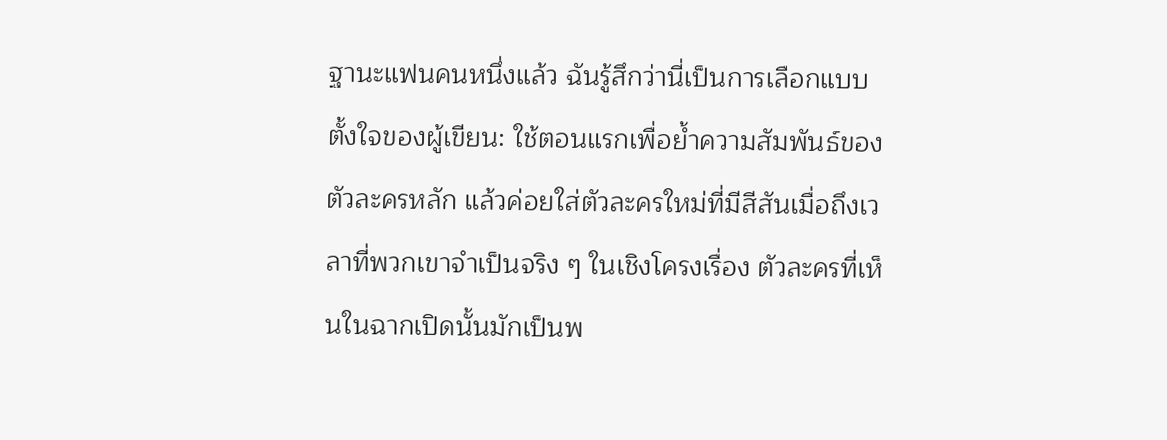ฐานะแฟนคนหนึ่งแล้ว ฉันรู้สึกว่านี่เป็นการเลือกแบบตั้งใจของผู้เขียน: ใช้ตอนแรกเพื่อย้ำความสัมพันธ์ของตัวละครหลัก แล้วค่อยใส่ตัวละครใหม่ที่มีสีสันเมื่อถึงเวลาที่พวกเขาจำเป็นจริง ๆ ในเชิงโครงเรื่อง ตัวละครที่เห็นในฉากเปิดนั้นมักเป็นพ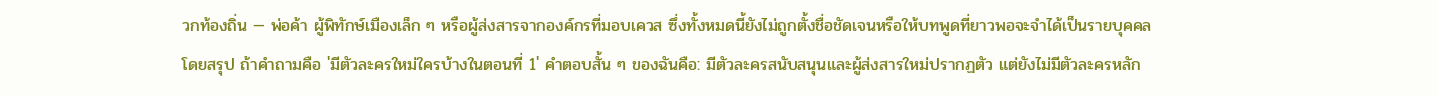วกท้องถิ่น — พ่อค้า ผู้พิทักษ์เมืองเล็ก ๆ หรือผู้ส่งสารจากองค์กรที่มอบเควส ซึ่งทั้งหมดนี้ยังไม่ถูกตั้งชื่อชัดเจนหรือให้บทพูดที่ยาวพอจะจำได้เป็นรายบุคคล
โดยสรุป ถ้าคำถามคือ 'มีตัวละครใหม่ใครบ้างในตอนที่ 1' คำตอบสั้น ๆ ของฉันคือ: มีตัวละครสนับสนุนและผู้ส่งสารใหม่ปรากฏตัว แต่ยังไม่มีตัวละครหลัก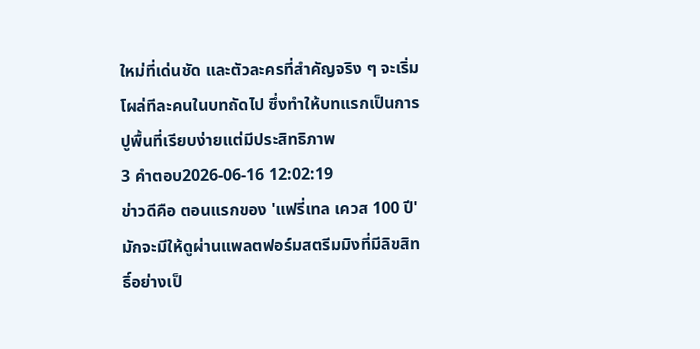ใหม่ที่เด่นชัด และตัวละครที่สำคัญจริง ๆ จะเริ่มโผล่ทีละคนในบทถัดไป ซึ่งทำให้บทแรกเป็นการปูพื้นที่เรียบง่ายแต่มีประสิทธิภาพ
3 คำตอบ2026-06-16 12:02:19
ข่าวดีคือ ตอนแรกของ 'แฟรี่เทล เควส 100 ปี' มักจะมีให้ดูผ่านแพลตฟอร์มสตรีมมิงที่มีลิขสิทธิ์อย่างเป็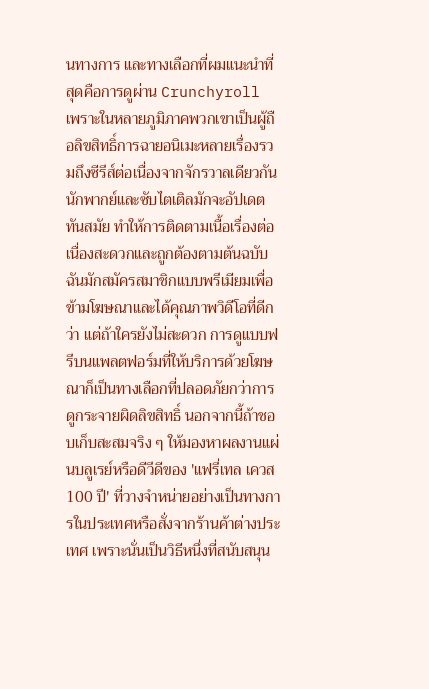นทางการ และทางเลือกที่ผมแนะนำที่สุดคือการดูผ่าน Crunchyroll เพราะในหลายภูมิภาคพวกเขาเป็นผู้ถือลิขสิทธิ์การฉายอนิเมะหลายเรื่องรวมถึงซีรีส์ต่อเนื่องจากจักรวาลเดียวกัน นักพากย์และซับไตเติลมักจะอัปเดตทันสมัย ทำให้การติดตามเนื้อเรื่องต่อเนื่องสะดวกและถูกต้องตามต้นฉบับ
ฉันมักสมัครสมาชิกแบบพรีเมียมเพื่อข้ามโฆษณาและได้คุณภาพวิดีโอที่ดีกว่า แต่ถ้าใครยังไม่สะดวก การดูแบบฟรีบนแพลตฟอร์มที่ให้บริการด้วยโฆษณาก็เป็นทางเลือกที่ปลอดภัยกว่าการดูกระจายผิดลิขสิทธิ์ นอกจากนี้ถ้าชอบเก็บสะสมจริง ๆ ให้มองหาผลงานแผ่นบลูเรย์หรือดีวีดีของ 'แฟรี่เทล เควส 100 ปี' ที่วางจำหน่ายอย่างเป็นทางการในประเทศหรือสั่งจากร้านค้าต่างประเทศ เพราะนั่นเป็นวิธีหนึ่งที่สนับสนุน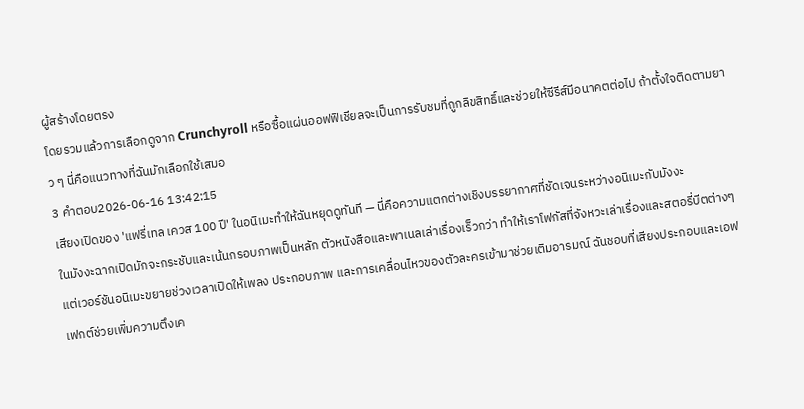ผู้สร้างโดยตรง
โดยรวมแล้วการเลือกดูจาก Crunchyroll หรือซื้อแผ่นออฟฟิเชียลจะเป็นการรับชมที่ถูกลิขสิทธิ์และช่วยให้ซีรีส์มีอนาคตต่อไป ถ้าตั้งใจติดตามยาว ๆ นี่คือแนวทางที่ฉันมักเลือกใช้เสมอ
3 คำตอบ2026-06-16 13:42:15
เสียงเปิดของ 'แฟรี่เทล เควส 100 ปี' ในอนิเมะทำให้ฉันหยุดดูทันที — นี่คือความแตกต่างเชิงบรรยากาศที่ชัดเจนระหว่างอนิเมะกับมังงะ
ในมังงะฉากเปิดมักจะกระชับและเน้นกรอบภาพเป็นหลัก ตัวหนังสือและพาเนลเล่าเรื่องเร็วกว่า ทำให้เราโฟกัสที่จังหวะเล่าเรื่องและสตอรี่บีตต่างๆ แต่เวอร์ชันอนิเมะขยายช่วงเวลาเปิดให้เพลง ประกอบภาพ และการเคลื่อนไหวของตัวละครเข้ามาช่วยเติมอารมณ์ ฉันชอบที่เสียงประกอบและเอฟเฟกต์ช่วยเพิ่มความตึงเค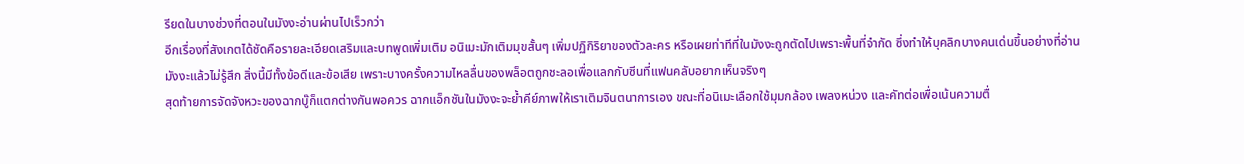รียดในบางช่วงที่ตอนในมังงะอ่านผ่านไปเร็วกว่า
อีกเรื่องที่สังเกตได้ชัดคือรายละเอียดเสริมและบทพูดเพิ่มเติม อนิเมะมักเติมมุขสั้นๆ เพิ่มปฏิกิริยาของตัวละคร หรือเผยท่าทีที่ในมังงะถูกตัดไปเพราะพื้นที่จำกัด ซึ่งทำให้บุคลิกบางคนเด่นขึ้นอย่างที่อ่านมังงะแล้วไม่รู้สึก สิ่งนี้มีทั้งข้อดีและข้อเสีย เพราะบางครั้งความไหลลื่นของพล็อตถูกชะลอเพื่อแลกกับซีนที่แฟนคลับอยากเห็นจริงๆ
สุดท้ายการจัดจังหวะของฉากบู๊ก็แตกต่างกันพอควร ฉากแอ็กชันในมังงะจะย้ำคีย์ภาพให้เราเติมจินตนาการเอง ขณะที่อนิเมะเลือกใช้มุมกล้อง เพลงหน่วง และคัทต่อเพื่อเน้นความตื่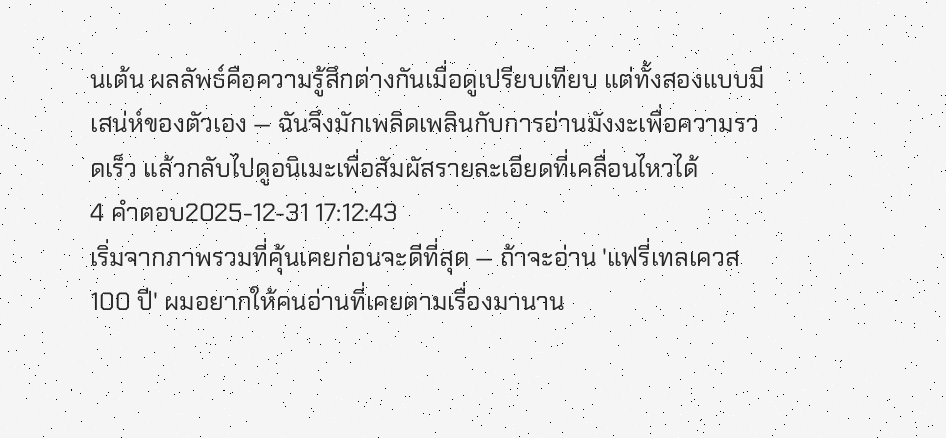นเต้น ผลลัพธ์คือความรู้สึกต่างกันเมื่อดูเปรียบเทียบ แต่ทั้งสองแบบมีเสน่ห์ของตัวเอง — ฉันจึงมักเพลิดเพลินกับการอ่านมังงะเพื่อความรวดเร็ว แล้วกลับไปดูอนิเมะเพื่อสัมผัสรายละเอียดที่เคลื่อนไหวได้
4 คำตอบ2025-12-31 17:12:43
เริ่มจากภาพรวมที่คุ้นเคยก่อนจะดีที่สุด — ถ้าจะอ่าน 'แฟรี่เทลเควส 100 ปี' ผมอยากให้คนอ่านที่เคยตามเรื่องมานาน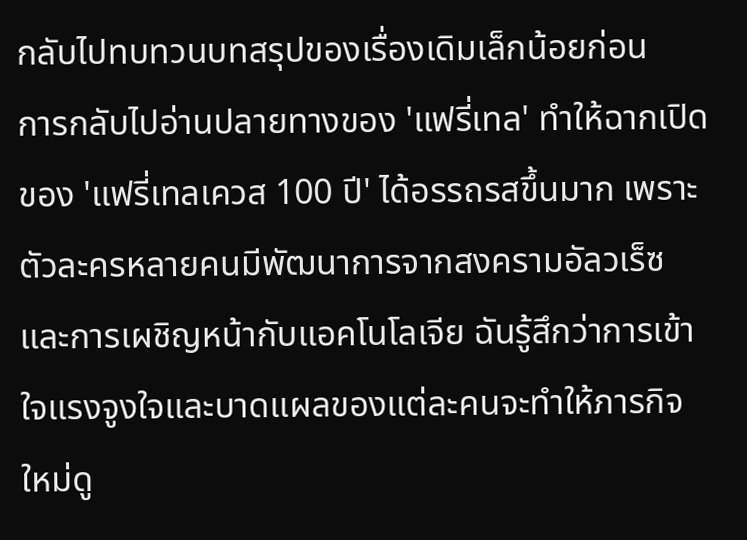กลับไปทบทวนบทสรุปของเรื่องเดิมเล็กน้อยก่อน
การกลับไปอ่านปลายทางของ 'แฟรี่เทล' ทำให้ฉากเปิดของ 'แฟรี่เทลเควส 100 ปี' ได้อรรถรสขึ้นมาก เพราะตัวละครหลายคนมีพัฒนาการจากสงครามอัลวเร็ซและการเผชิญหน้ากับแอคโนโลเจีย ฉันรู้สึกว่าการเข้าใจแรงจูงใจและบาดแผลของแต่ละคนจะทำให้ภารกิจใหม่ดู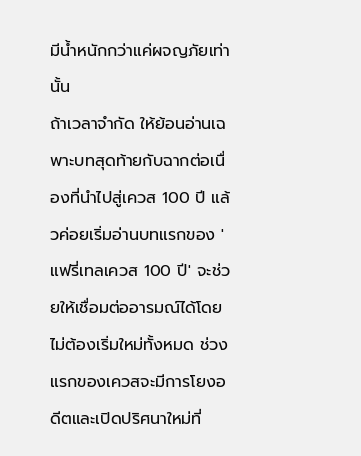มีน้ำหนักกว่าแค่ผจญภัยเท่านั้น
ถ้าเวลาจำกัด ให้ย้อนอ่านเฉพาะบทสุดท้ายกับฉากต่อเนื่องที่นำไปสู่เควส 100 ปี แล้วค่อยเริ่มอ่านบทแรกของ 'แฟรี่เทลเควส 100 ปี' จะช่วยให้เชื่อมต่ออารมณ์ได้โดยไม่ต้องเริ่มใหม่ทั้งหมด ช่วงแรกของเควสจะมีการโยงอดีตและเปิดปริศนาใหม่ที่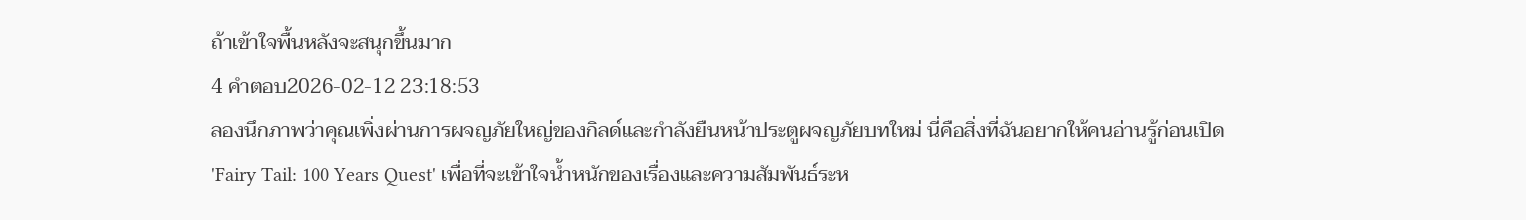ถ้าเข้าใจพื้นหลังจะสนุกขึ้นมาก
4 คำตอบ2026-02-12 23:18:53
ลองนึกภาพว่าคุณเพิ่งผ่านการผจญภัยใหญ่ของกิลด์และกำลังยืนหน้าประตูผจญภัยบทใหม่ นี่คือสิ่งที่ฉันอยากให้คนอ่านรู้ก่อนเปิด 'Fairy Tail: 100 Years Quest' เพื่อที่จะเข้าใจน้ำหนักของเรื่องและความสัมพันธ์ระห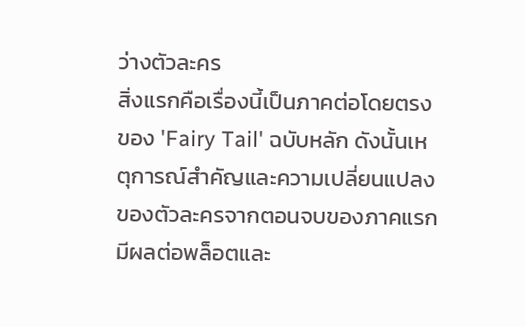ว่างตัวละคร
สิ่งแรกคือเรื่องนี้เป็นภาคต่อโดยตรงของ 'Fairy Tail' ฉบับหลัก ดังนั้นเหตุการณ์สำคัญและความเปลี่ยนแปลงของตัวละครจากตอนจบของภาคแรกมีผลต่อพล็อตและ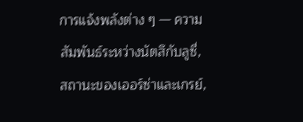การแจ้งพลังต่าง ๆ — ความสัมพันธ์ระหว่างนัตสึกับลูซี่, สถานะของเออร์ซ่าและเกรย์,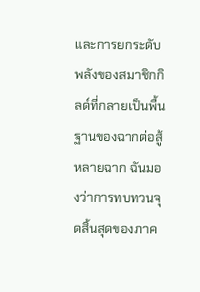และการยกระดับพลังของสมาชิกกิลด์ที่กลายเป็นพื้นฐานของฉากต่อสู้หลายฉาก ฉันมองว่าการทบทวนจุดสิ้นสุดของภาค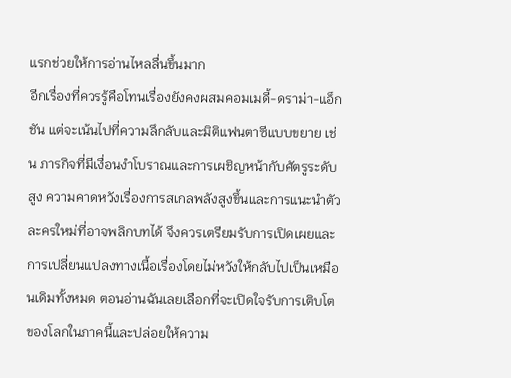แรกช่วยให้การอ่านไหลลื่นขึ้นมาก
อีกเรื่องที่ควรรู้คือโทนเรื่องยังคงผสมคอมเมดี้-ดราม่า-แอ็กชัน แต่จะเน้นไปที่ความลึกลับและมิติแฟนตาซีแบบขยาย เช่น ภารกิจที่มีเงื่อนงำโบราณและการเผชิญหน้ากับศัตรูระดับสูง ความคาดหวังเรื่องการสเกลพลังสูงขึ้นและการแนะนำตัวละครใหม่ที่อาจพลิกบทได้ จึงควรเตรียมรับการเปิดเผยและการเปลี่ยนแปลงทางเนื้อเรื่องโดยไม่หวังให้กลับไปเป็นเหมือนเดิมทั้งหมด ตอนอ่านฉันเลยเลือกที่จะเปิดใจรับการเติบโตของโลกในภาคนี้และปล่อยให้ความ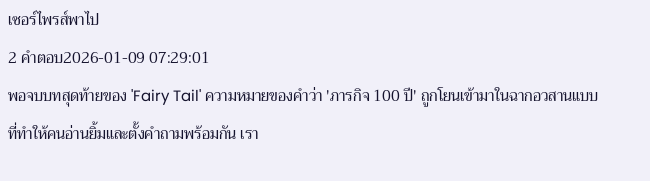เซอร์ไพรส์พาไป
2 คำตอบ2026-01-09 07:29:01
พอจบบทสุดท้ายของ 'Fairy Tail' ความหมายของคำว่า 'ภารกิจ 100 ปี' ถูกโยนเข้ามาในฉากอวสานแบบที่ทำให้คนอ่านยิ้มและตั้งคำถามพร้อมกัน เรา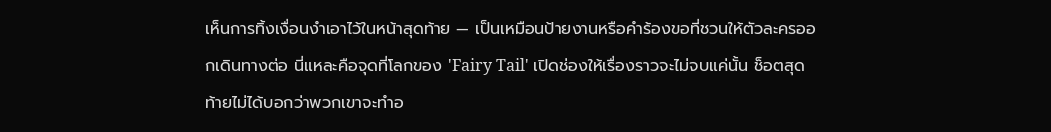เห็นการทิ้งเงื่อนงำเอาไว้ในหน้าสุดท้าย — เป็นเหมือนป้ายงานหรือคำร้องขอที่ชวนให้ตัวละครออกเดินทางต่อ นี่แหละคือจุดที่โลกของ 'Fairy Tail' เปิดช่องให้เรื่องราวจะไม่จบแค่นั้น ช็อตสุดท้ายไม่ได้บอกว่าพวกเขาจะทำอ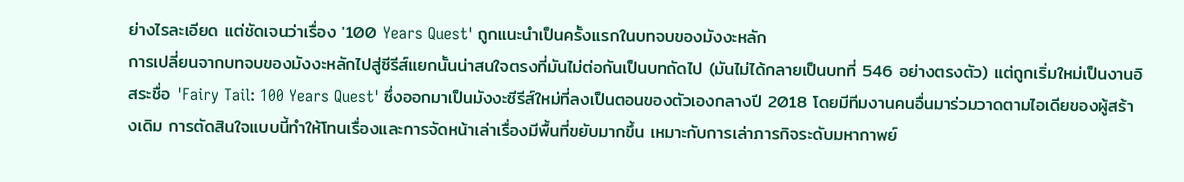ย่างไรละเอียด แต่ชัดเจนว่าเรื่อง '100 Years Quest' ถูกแนะนำเป็นครั้งแรกในบทจบของมังงะหลัก
การเปลี่ยนจากบทจบของมังงะหลักไปสู่ซีรีส์แยกนั้นน่าสนใจตรงที่มันไม่ต่อกันเป็นบทถัดไป (มันไม่ได้กลายเป็นบทที่ 546 อย่างตรงตัว) แต่ถูกเริ่มใหม่เป็นงานอิสระชื่อ 'Fairy Tail: 100 Years Quest' ซึ่งออกมาเป็นมังงะซีรีส์ใหม่ที่ลงเป็นตอนของตัวเองกลางปี 2018 โดยมีทีมงานคนอื่นมาร่วมวาดตามไอเดียของผู้สร้างเดิม การตัดสินใจแบบนี้ทำให้โทนเรื่องและการจัดหน้าเล่าเรื่องมีพื้นที่ขยับมากขึ้น เหมาะกับการเล่าภารกิจระดับมหากาพย์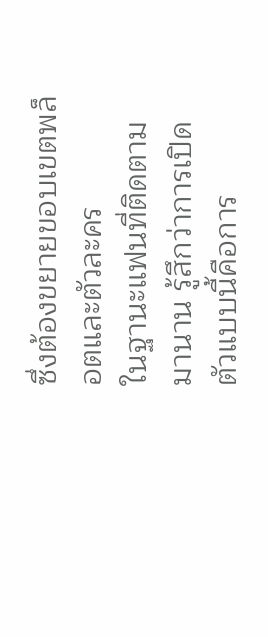ซึ่งต้องขยายขอบเขตพล็อตและตัวละคร
ในฐานะแฟนที่ติดตามมานาน รู้สึกว่าการเปิดตัวแบบนี้คือการ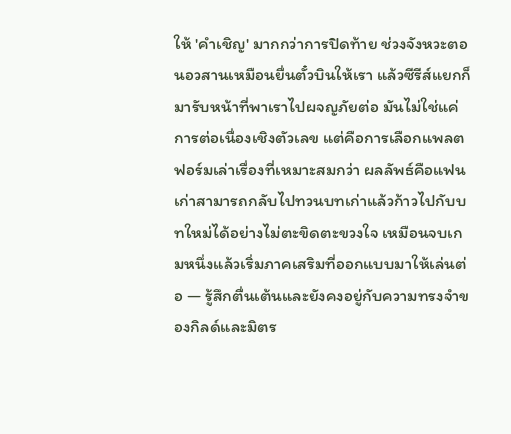ให้ 'คำเชิญ' มากกว่าการปิดท้าย ช่วงจังหวะตอนอวสานเหมือนยื่นตั๋วบินให้เรา แล้วซีรีส์แยกก็มารับหน้าที่พาเราไปผจญภัยต่อ มันไม่ใช่แค่การต่อเนื่องเชิงตัวเลข แต่คือการเลือกแพลตฟอร์มเล่าเรื่องที่เหมาะสมกว่า ผลลัพธ์คือแฟนเก่าสามารถกลับไปทวนบทเก่าแล้วก้าวไปกับบทใหม่ได้อย่างไม่ตะขิดตะขวงใจ เหมือนจบเกมหนึ่งแล้วเริ่มภาคเสริมที่ออกแบบมาให้เล่นต่อ — รู้สึกตื่นเต้นและยังคงอยู่กับความทรงจำของกิลด์และมิตร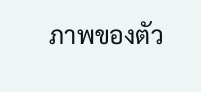ภาพของตัว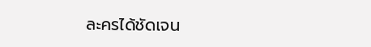ละครได้ชัดเจน